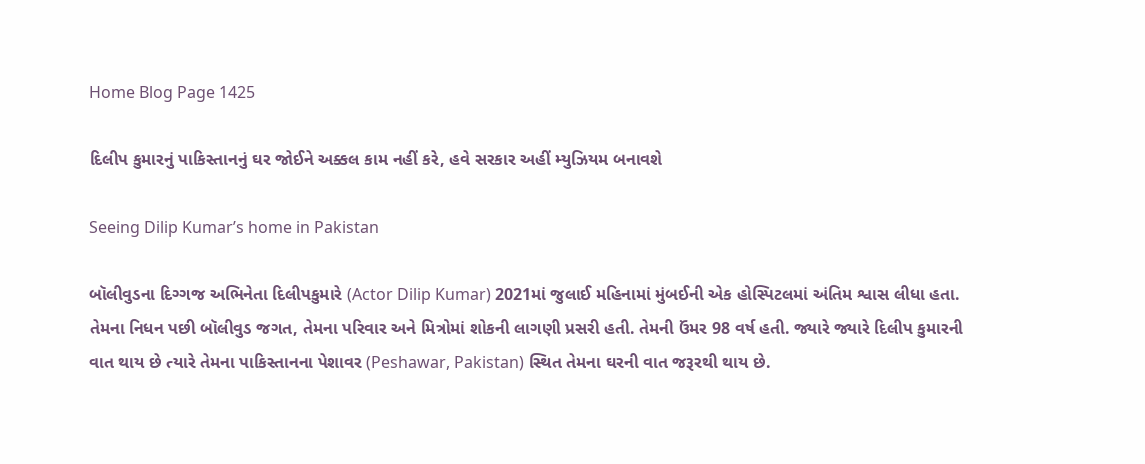Home Blog Page 1425

દિલીપ કુમારનું પાકિસ્તાનનું ઘર જોઈને અક્કલ કામ નહીં કરે, હવે સરકાર અહીં મ્યુઝિયમ બનાવશે

Seeing Dilip Kumar’s home in Pakistan

બૉલીવુડના દિગ્ગજ અભિનેતા દિલીપકુમારે (Actor Dilip Kumar) 2021માં જુલાઈ મહિનામાં મુંબઈની એક હોસ્પિટલમાં અંતિમ શ્વાસ લીધા હતા. તેમના નિધન પછી બૉલીવુડ જગત, તેમના પરિવાર અને મિત્રોમાં શોકની લાગણી પ્રસરી હતી. તેમની ઉંમર 98 વર્ષ હતી. જ્યારે જ્યારે દિલીપ કુમારની વાત થાય છે ત્યારે તેમના પાકિસ્તાનના પેશાવર (Peshawar, Pakistan) સ્થિત તેમના ઘરની વાત જરૂરથી થાય છે.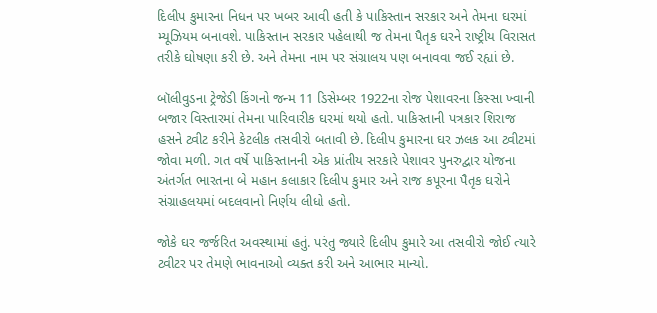દિલીપ કુમારના નિધન પર ખબર આવી હતી કે પાકિસ્તાન સરકાર અને તેમના ઘરમાં મ્યૂઝિયમ બનાવશે. પાકિસ્તાન સરકાર પહેલાથી જ તેમના પૈતૃક ઘરને રાષ્ટ્રીય વિરાસત તરીકે ઘોષણા કરી છે. અને તેમના નામ પર સંગ્રાલય પણ બનાવવા જઈ રહ્યાં છે.

બૉલીવુડના ટ્રેજેડી કિંગનો જન્મ 11 ડિસેમ્બર 1922ના રોજ પેશાવરના કિસ્સા ખ્વાની બજાર વિસ્તારમાં તેમના પારિવારીક ઘરમાં થયો હતો. પાકિસ્તાની પત્રકાર શિરાજ હસને ટ્વીટ કરીને કેટલીક તસવીરો બતાવી છે. દિલીપ કુમારના ઘર ઝલક આ ટ્વીટમાં જોવા મળી. ગત વર્ષે પાકિસ્તાનની એક પ્રાંતીય સરકારે પેશાવર પુનરુદ્વાર યોજના અંતર્ગત ભારતના બે મહાન કલાકાર દિલીપ કુમાર અને રાજ કપૂરના પૈતૃક ઘરોને સંગ્રાહલયમાં બદલવાનો નિર્ણય લીધો હતો.

જોકે ઘર જર્જરિત અવસ્થામાં હતું. પરંતુ જ્યારે દિલીપ કુમારે આ તસવીરો જોઈ ત્યારે ટ્વીટર પર તેમણે ભાવનાઓ વ્યક્ત કરી અને આભાર માન્યો.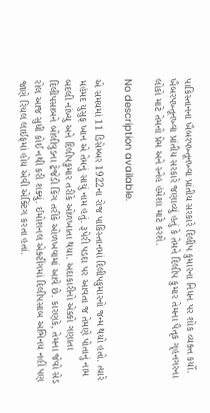પાકિસ્તાનના ખૈબરપખ્તૂનખ્વા પ્રાંતીય સરકારે દિલીપ કુમારના નિધન પર શોક વ્યક્ત કર્યો. ખૈબરપખ્તૂનખ્વા પ્રાંતીય સરકારે જણાવ્યું હતું કે તેમને દિલીપ કુમાર તેમના પૈતૃક ગૃહનગરના લોકો માટે તેમનો પ્રેમ અને સ્નેહ હંમેશા માટે કરશે.

No description available.

એ સમયમાં 11 ડિસેમ્બર 1922ના રોજ પાકિસ્તાનમાં દિલીપકુમારનો જન્મ થયો હતો. ત્યારે મહંમદ યુસુફ ખાન એ તેમનું સાચું નામ હતું. રૂપેરી પડદા પર આવતા જ તેમણે પોતાનું નામ બદલી નાંખ્યુ અને દિલીપકુમાર તરીકે ઓળખાતા થયા. અદાકારીનો એક્કો ગણાતા દિલીપસાબને બોલીવુડના ટ્રેજેડી કિંગ તરીકે ઓળખવામાં આવે છે. કારણકે, તેમના જેવો સેડ રોલ આજ સુધી કોઈ નથી કરી શક્યું. ઈમોશનલ એક્ટીંગમાં દિલીપસાબ અભિનય નહીં પણ જાણે રિયલ લાઈફમાં હોય એવી એક્ટિંગ કરતા હતાં.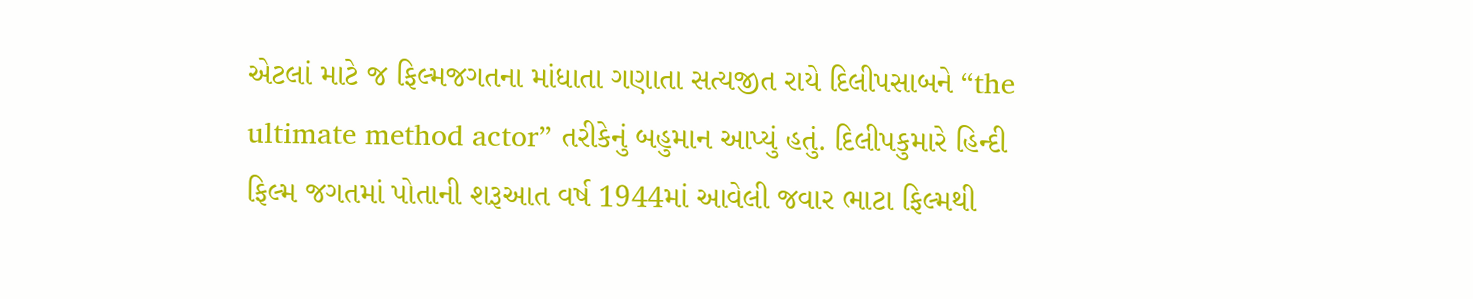એટલાં માટે જ ફિલ્મજગતના માંધાતા ગણાતા સત્યજીત રાયે દિલીપસાબને “the ultimate method actor” તરીકેનું બહુમાન આપ્યું હતું. દિલીપકુમારે હિન્દી ફિલ્મ જગતમાં પોતાની શરૂઆત વર્ષ 1944માં આવેલી જવાર ભાટા ફિલ્મથી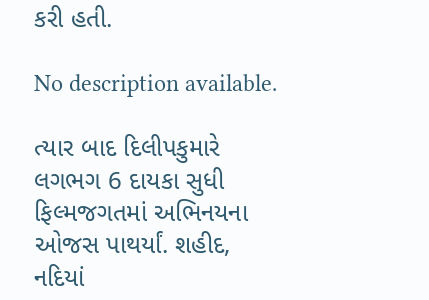કરી હતી.

No description available.

ત્યાર બાદ દિલીપકુમારે લગભગ 6 દાયકા સુધી ફિલ્મજગતમાં અભિનયના ઓજસ પાથર્યાં. શહીદ, નદિયાં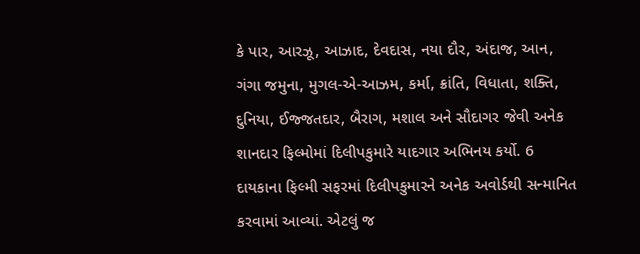કે પાર, આરઝૂ, આઝાદ, દેવદાસ, નયા દૌર, અંદાજ, આન, ગંગા જમુના, મુગલ-એ-આઝમ, કર્મા, ક્રાંતિ, વિધાતા, શક્તિ, દુનિયા, ઈજ્જતદાર, બૈરાગ, મશાલ અને સૌદાગર જેવી અનેક શાનદાર ફિલ્મોમાં દિલીપકુમારે યાદગાર અભિનય કર્યો. 6 દાયકાના ફિલ્મી સફરમાં દિલીપકુમારને અનેક અવોર્ડથી સન્માનિત કરવામાં આવ્યાં. એટલું જ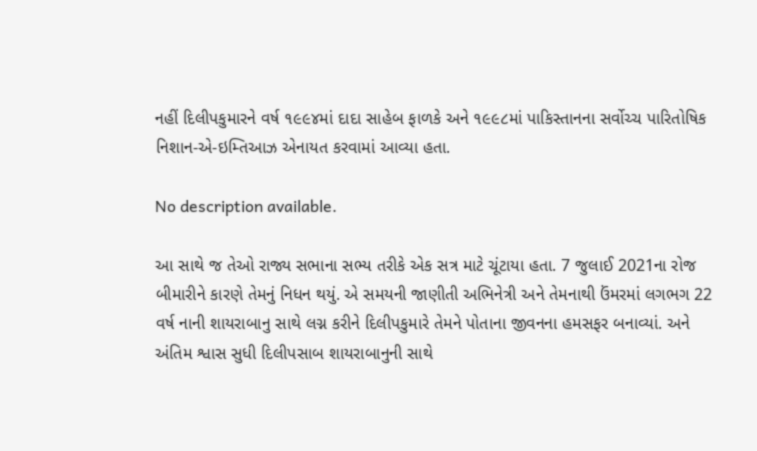નહીં દિલીપકુમારને વર્ષ ૧૯૯૪માં દાદા સાહેબ ફાળકે અને ૧૯૯૮માં પાકિસ્તાનના સર્વોચ્ચ પારિતોષિક નિશાન-એ-ઇમ્તિઆઝ એનાયત કરવામાં આવ્યા હતા.

No description available.

આ સાથે જ તેઓ રાજ્ય સભાના સભ્ય તરીકે એક સત્ર માટે ચૂંટાયા હતા. 7 જુલાઈ 2021ના રોજ બીમારીને કારણે તેમનું નિધન થયું. એ સમયની જાણીતી અભિનેત્રી અને તેમનાથી ઉંમરમાં લગભગ 22 વર્ષ નાની શાયરાબાનુ સાથે લગ્ન કરીને દિલીપકુમારે તેમને પોતાના જીવનના હમસફર બનાવ્યાં. અને અંતિમ શ્વાસ સુધી દિલીપસાબ શાયરાબાનુની સાથે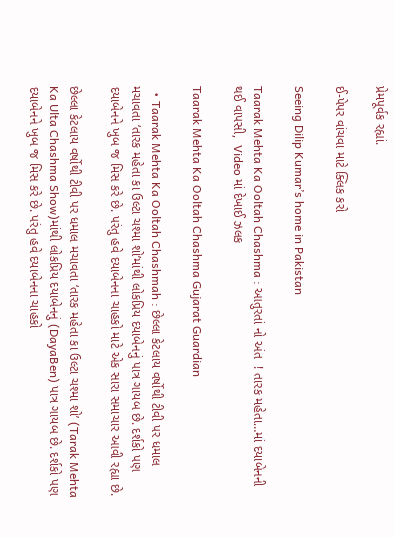પ્રેમપૂર્વક રહ્યાં.

ઈ-પેપર વાંચવા માટે ક્લિક કરો

Seeing Dilip Kumar’s home in Pakistan

Taarak Mehta Ka Ooltah Chashma : આતુરતાં નો અંત  ! તારક મહેતા…માં દયાબેનની થઈ વાપસી,  Video માં દેખાઈ ઝલક

Taarak Mehta Ka Ooltah Chashma Gujarat Guardian

  • Taarak Mehta Ka Ooltah Chashmah : છેલ્લા કેટલાય વર્ષોથી ટીવી પર ધમાલ મચાવતા ‘તારક મહેતા કા ઉલ્ટા ચશ્મા શો’માંથી લોકપ્રિય દયાબેનનું પાત્ર ગાયબ છે. દર્શકો પણ દયાબેનને ખુબ જ મિસ કરે છે. પરંતુ હવે દયાબેનના ચાહકો માટે એક સારા સમાચાર આવી રહ્યા છે.

છેલ્લા કેટલાય વર્ષોથી ટીવી પર ધમાલ મચાવતા ‘તારક મહેતા કા ઉલ્ટા ચશ્મા શો’ (Tarak Mehta Ka Ulta Chashma Show)માંથી લોકપ્રિય દયાબેનનું (DayaBen) પાત્ર ગાયબ છે. દર્શકો પણ દયાબેનને ખુબ જ મિસ કરે છે. પરંતુ હવે દયાબેનના ચાહકો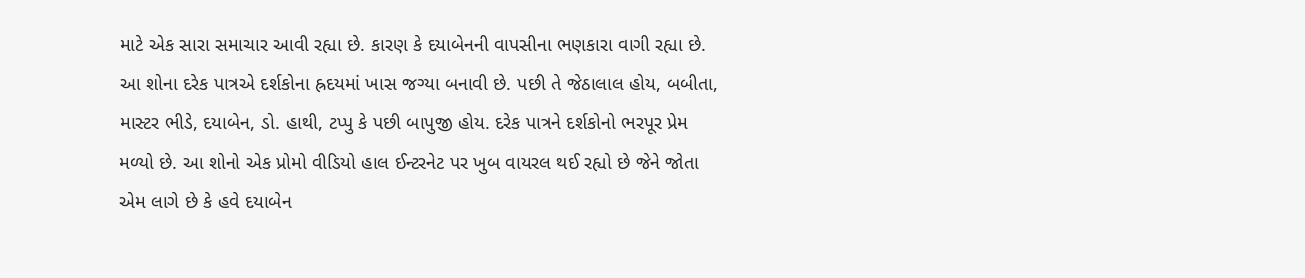માટે એક સારા સમાચાર આવી રહ્યા છે. કારણ કે દયાબેનની વાપસીના ભણકારા વાગી રહ્યા છે. આ શોના દરેક પાત્રએ દર્શકોના હ્રદયમાં ખાસ જગ્યા બનાવી છે. પછી તે જેઠાલાલ હોય, બબીતા, માસ્ટર ભીડે, દયાબેન, ડો. હાથી, ટપ્પુ કે પછી બાપુજી હોય. દરેક પાત્રને દર્શકોનો ભરપૂર પ્રેમ મળ્યો છે. આ શોનો એક પ્રોમો વીડિયો હાલ ઈન્ટરનેટ પર ખુબ વાયરલ થઈ રહ્યો છે જેને જોતા એમ લાગે છે કે હવે દયાબેન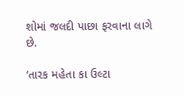શોમાં જલદી પાછા ફરવાના લાગે છે.

‘તારક મહેતા કા ઉલ્ટા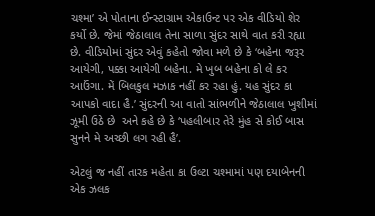ચશ્મા’ એ પોતાના ઈન્સ્ટાગ્રામ એકાઉન્ટ પર એક વીડિયો શેર કર્યો છે. જેમાં જેઠાલાલ તેના સાળા સુંદર સાથે વાત કરી રહ્યા છે. વીડિયોમાં સુંદર એવું કહેતો જોવા મળે છે કે ‘બહેના જરૂર આયેગી, પક્કા આયેગી બહેના. મે ખુબ બહેના કો લે કર આઉંગા. મેં બિલકુલ મઝાક નહીં કર રહા હું. યહ સુંદર કા આપકો વાદા હૈ.’ સુંદરની આ વાતો સાંભળીને જેઠાલાલ ખુશીમાં ઝૂમી ઉઠે છે  અને કહે છે કે ‘પહલીબાર તેરે મુંહ સે કોઈ બાસ સુનને મે અચ્છી લગ રહી હૈ’.

એટલું જ નહીં તારક મહેતા કા ઉલ્ટા ચશ્મામાં પણ દયાબેનની એક ઝલક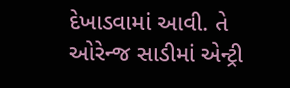દેખાડવામાં આવી. તે ઓરેન્જ સાડીમાં એન્ટ્રી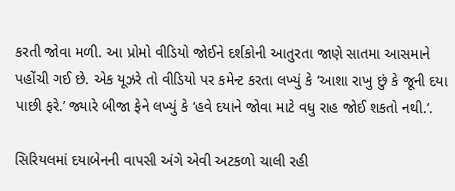કરતી જોવા મળી. આ પ્રોમો વીડિયો જોઈને દર્શકોની આતુરતા જાણે સાતમા આસમાને પહોંચી ગઈ છે. એક યૂઝરે તો વીડિયો પર કમેન્ટ કરતા લખ્યું કે ‘આશા રાખુ છું કે જૂની દયા પાછી ફરે.’ જ્યારે બીજા ફેને લખ્યું કે ‘હવે દયાને જોવા માટે વધુ રાહ જોઈ શકતો નથી.’.

સિરિયલમાં દયાબેનની વાપસી અંગે એવી અટકળો ચાલી રહી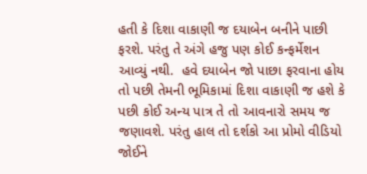હતી કે દિશા વાકાણી જ દયાબેન બનીને પાછી ફરશે. પરંતુ તે અંગે હજુ પણ કોઈ કન્ફર્મેશન આવ્યું નથી.  હવે દયાબેન જો પાછા ફરવાના હોય તો પછી તેમની ભૂમિકામાં દિશા વાકાણી જ હશે કે પછી કોઈ અન્ય પાત્ર તે તો આવનારો સમય જ જણાવશે. પરંતુ હાલ તો દર્શકો આ પ્રોમો વીડિયો જોઈને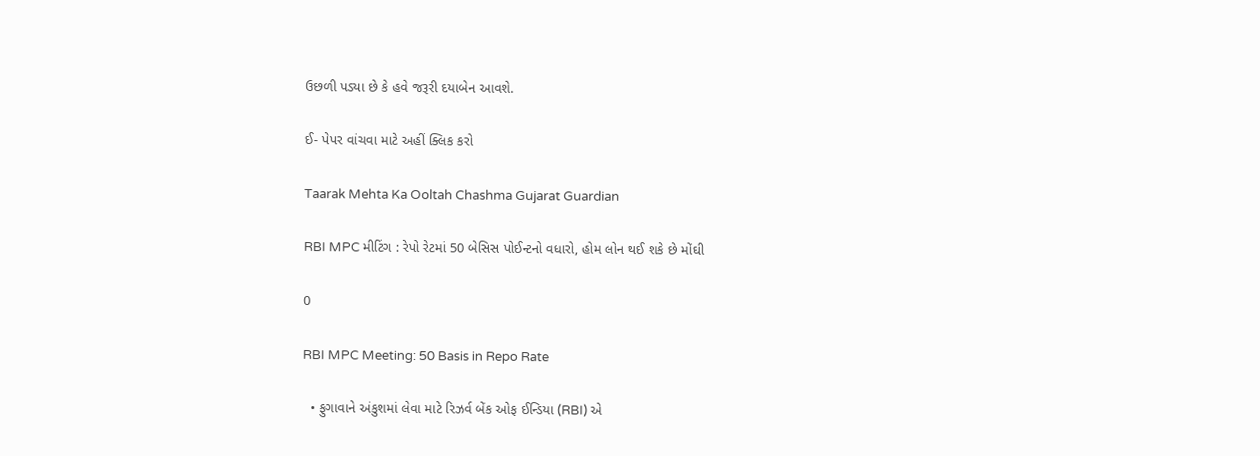ઉછળી પડ્યા છે કે હવે જરૂરી દયાબેન આવશે.

ઈ- પેપર વાંચવા માટે અહીં ક્લિક કરો

Taarak Mehta Ka Ooltah Chashma Gujarat Guardian

RBI MPC મીટિંગ : રેપો રેટમાં 50 બેસિસ પોઈન્ટનો વધારો, હોમ લોન થઈ શકે છે મોંઘી

0

RBI MPC Meeting: 50 Basis in Repo Rate

  • ફુગાવાને અંકુશમાં લેવા માટે રિઝર્વ બેંક ઓફ ઈન્ડિયા (RBI) એ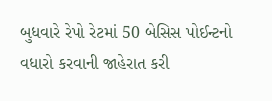બુધવારે રેપો રેટમાં 50 બેસિસ પોઈન્ટનો વધારો કરવાની જાહેરાત કરી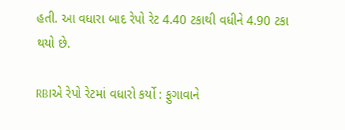હતી. આ વધારા બાદ રેપો રેટ 4.40 ટકાથી વધીને 4.90 ટકા થયો છે.

RBIએ રેપો રેટમાં વધારો કર્યો : ફુગાવાને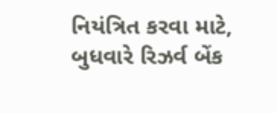નિયંત્રિત કરવા માટે, બુધવારે રિઝર્વ બેંક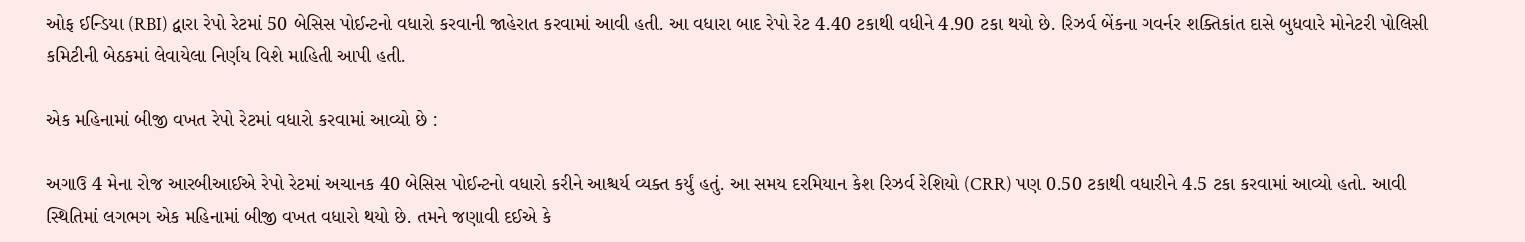ઓફ ઈન્ડિયા (RBI) દ્વારા રેપો રેટમાં 50 બેસિસ પોઈન્ટનો વધારો કરવાની જાહેરાત કરવામાં આવી હતી. આ વધારા બાદ રેપો રેટ 4.40 ટકાથી વધીને 4.90 ટકા થયો છે. રિઝર્વ બેંકના ગવર્નર શક્તિકાંત દાસે બુધવારે મોનેટરી પોલિસી કમિટીની બેઠકમાં લેવાયેલા નિર્ણય વિશે માહિતી આપી હતી.

એક મહિનામાં બીજી વખત રેપો રેટમાં વધારો કરવામાં આવ્યો છે :

અગાઉ 4 મેના રોજ આરબીઆઈએ રેપો રેટમાં અચાનક 40 બેસિસ પોઈન્ટનો વધારો કરીને આશ્ચર્ય વ્યક્ત કર્યું હતું. આ સમય દરમિયાન કેશ રિઝર્વ રેશિયો (CRR) પણ 0.50 ટકાથી વધારીને 4.5 ટકા કરવામાં આવ્યો હતો. આવી સ્થિતિમાં લગભગ એક મહિનામાં બીજી વખત વધારો થયો છે. તમને જણાવી દઈએ કે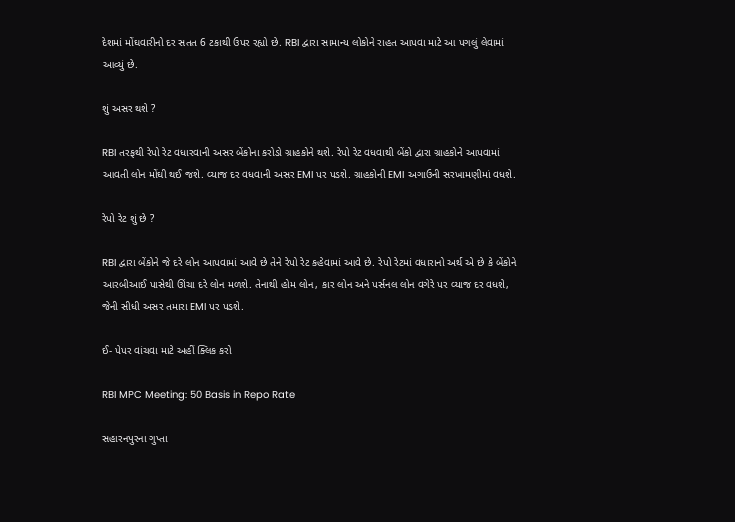દેશમાં મોંઘવારીનો દર સતત 6 ટકાથી ઉપર રહ્યો છે. RBI દ્વારા સામાન્ય લોકોને રાહત આપવા માટે આ પગલું લેવામાં આવ્યું છે.

શું અસર થશે ?

RBI તરફથી રેપો રેટ વધારવાની અસર બેંકોના કરોડો ગ્રાહકોને થશે. રેપો રેટ વધવાથી બેંકો દ્વારા ગ્રાહકોને આપવામાં આવતી લોન મોંઘી થઈ જશે. વ્યાજ દર વધવાની અસર EMI પર પડશે. ગ્રાહકોની EMI અગાઉની સરખામણીમાં વધશે.

રેપો રેટ શું છે ?

RBI દ્વારા બેંકોને જે દરે લોન આપવામાં આવે છે તેને રેપો રેટ કહેવામાં આવે છે. રેપો રેટમાં વધારાનો અર્થ એ છે કે બેંકોને આરબીઆઈ પાસેથી ઊંચા દરે લોન મળશે. તેનાથી હોમ લોન, કાર લોન અને પર્સનલ લોન વગેરે પર વ્યાજ દર વધશે, જેની સીધી અસર તમારા EMI પર પડશે.

ઈ- પેપર વાંચવા માટે અહીં ક્લિક કરો

RBI MPC Meeting: 50 Basis in Repo Rate

સહારનપુરના ગુપ્તા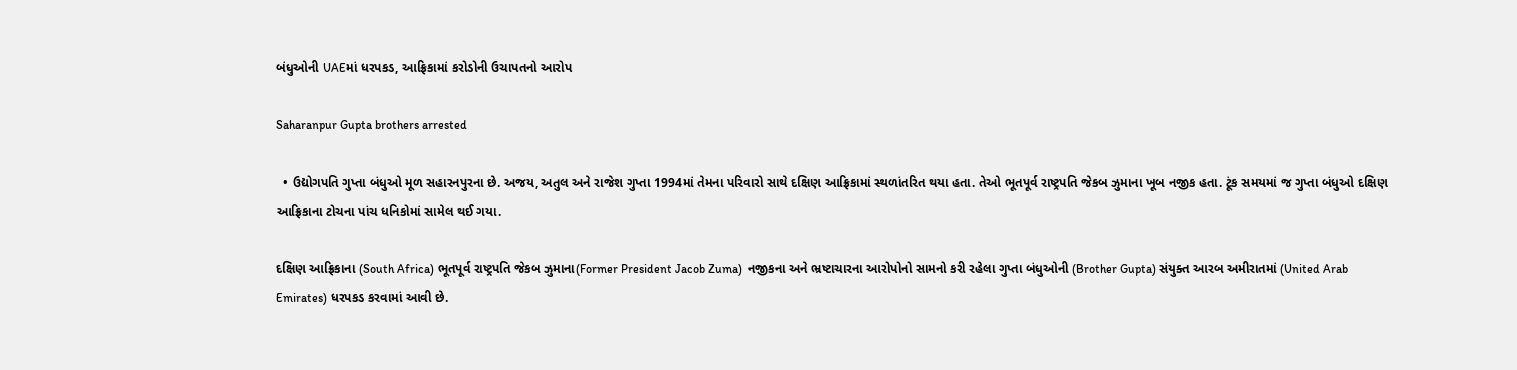બંધુઓની UAEમાં ધરપકડ, આફ્રિકામાં કરોડોની ઉચાપતનો આરોપ

Saharanpur Gupta brothers arrested

  • ઉદ્યોગપતિ ગુપ્તા બંધુઓ મૂળ સહારનપુરના છે. અજય, અતુલ અને રાજેશ ગુપ્તા 1994માં તેમના પરિવારો સાથે દક્ષિણ આફ્રિકામાં સ્થળાંતરિત થયા હતા. તેઓ ભૂતપૂર્વ રાષ્ટ્રપતિ જેકબ ઝુમાના ખૂબ નજીક હતા. ટૂંક સમયમાં જ ગુપ્તા બંધુઓ દક્ષિણ આફ્રિકાના ટોચના પાંચ ધનિકોમાં સામેલ થઈ ગયા.

દક્ષિણ આફ્રિકાના (South Africa) ભૂતપૂર્વ રાષ્ટ્રપતિ જેકબ ઝુમાના(Former President Jacob Zuma)  નજીકના અને ભ્રષ્ટાચારના આરોપોનો સામનો કરી રહેલા ગુપ્તા બંધુઓની (Brother Gupta) સંયુક્ત આરબ અમીરાતમાં (United Arab Emirates) ધરપકડ કરવામાં આવી છે.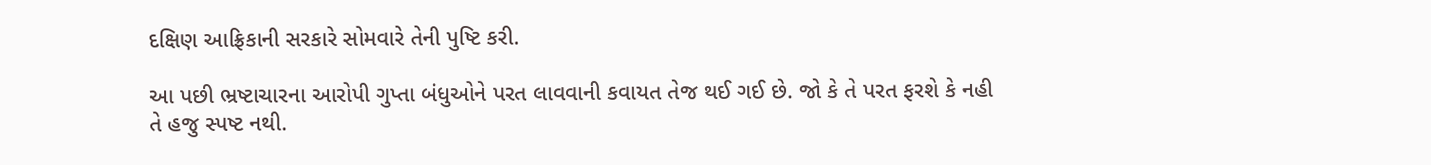દક્ષિણ આફ્રિકાની સરકારે સોમવારે તેની પુષ્ટિ કરી.

આ પછી ભ્રષ્ટાચારના આરોપી ગુપ્તા બંધુઓને પરત લાવવાની કવાયત તેજ થઈ ગઈ છે. જો કે તે પરત ફરશે કે નહી તે હજુ સ્પષ્ટ નથી.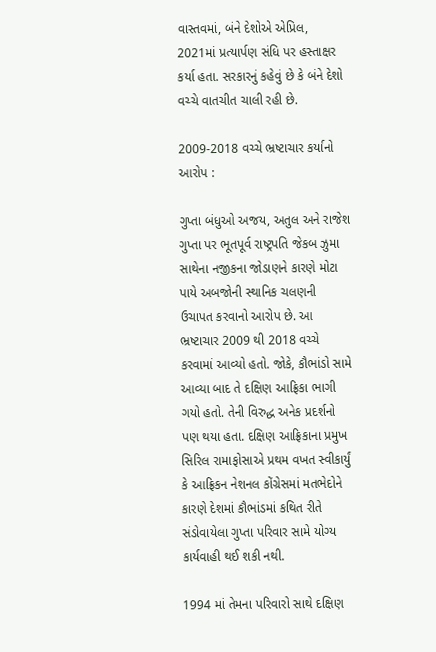વાસ્તવમાં, બંને દેશોએ એપ્રિલ, 2021માં પ્રત્યાર્પણ સંધિ પર હસ્તાક્ષર કર્યા હતા. સરકારનું કહેવું છે કે બંને દેશો વચ્ચે વાતચીત ચાલી રહી છે.

2009-2018 વચ્ચે ભ્રષ્ટાચાર કર્યાનો આરોપ :

ગુપ્તા બંધુઓ અજય, અતુલ અને રાજેશ ગુપ્તા પર ભૂતપૂર્વ રાષ્ટ્રપતિ જેકબ ઝુમા સાથેના નજીકના જોડાણને કારણે મોટા પાયે અબજોની સ્થાનિક ચલણની ઉચાપત કરવાનો આરોપ છે. આ ભ્રષ્ટાચાર 2009 થી 2018 વચ્ચે કરવામાં આવ્યો હતો. જોકે, કૌભાંડો સામે આવ્યા બાદ તે દક્ષિણ આફ્રિકા ભાગી ગયો હતો. તેની વિરુદ્ધ અનેક પ્રદર્શનો પણ થયા હતા. દક્ષિણ આફ્રિકાના પ્રમુખ સિરિલ રામાફોસાએ પ્રથમ વખત સ્વીકાર્યું કે આફ્રિકન નેશનલ કોંગ્રેસમાં મતભેદોને કારણે દેશમાં કૌભાંડમાં કથિત રીતે સંડોવાયેલા ગુપ્તા પરિવાર સામે યોગ્ય કાર્યવાહી થઈ શકી નથી.

1994 માં તેમના પરિવારો સાથે દક્ષિણ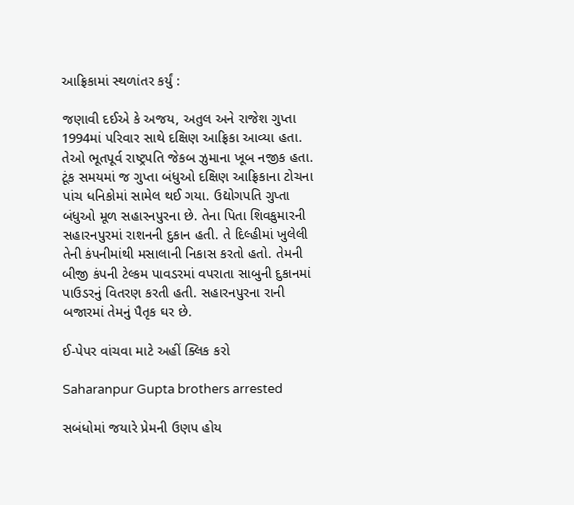આફ્રિકામાં સ્થળાંતર કર્યું :

જણાવી દઈએ કે અજય, અતુલ અને રાજેશ ગુપ્તા 1994માં પરિવાર સાથે દક્ષિણ આફ્રિકા આવ્યા હતા. તેઓ ભૂતપૂર્વ રાષ્ટ્રપતિ જેકબ ઝુમાના ખૂબ નજીક હતા. ટૂંક સમયમાં જ ગુપ્તા બંધુઓ દક્ષિણ આફ્રિકાના ટોચના પાંચ ધનિકોમાં સામેલ થઈ ગયા. ઉદ્યોગપતિ ગુપ્તા બંધુઓ મૂળ સહારનપુરના છે. તેના પિતા શિવકુમારની સહારનપુરમાં રાશનની દુકાન હતી. તે દિલ્હીમાં ખુલેલી તેની કંપનીમાંથી મસાલાની નિકાસ કરતો હતો. તેમની બીજી કંપની ટેલ્કમ પાવડરમાં વપરાતા સાબુની દુકાનમાં પાઉડરનું વિતરણ કરતી હતી. સહારનપુરના રાની બજારમાં તેમનું પૈતૃક ઘર છે.

ઈ-પેપર વાંચવા માટે અહીં ક્લિક કરો

Saharanpur Gupta brothers arrested

સબંધોમાં જયારે પ્રેમની ઉણપ હોય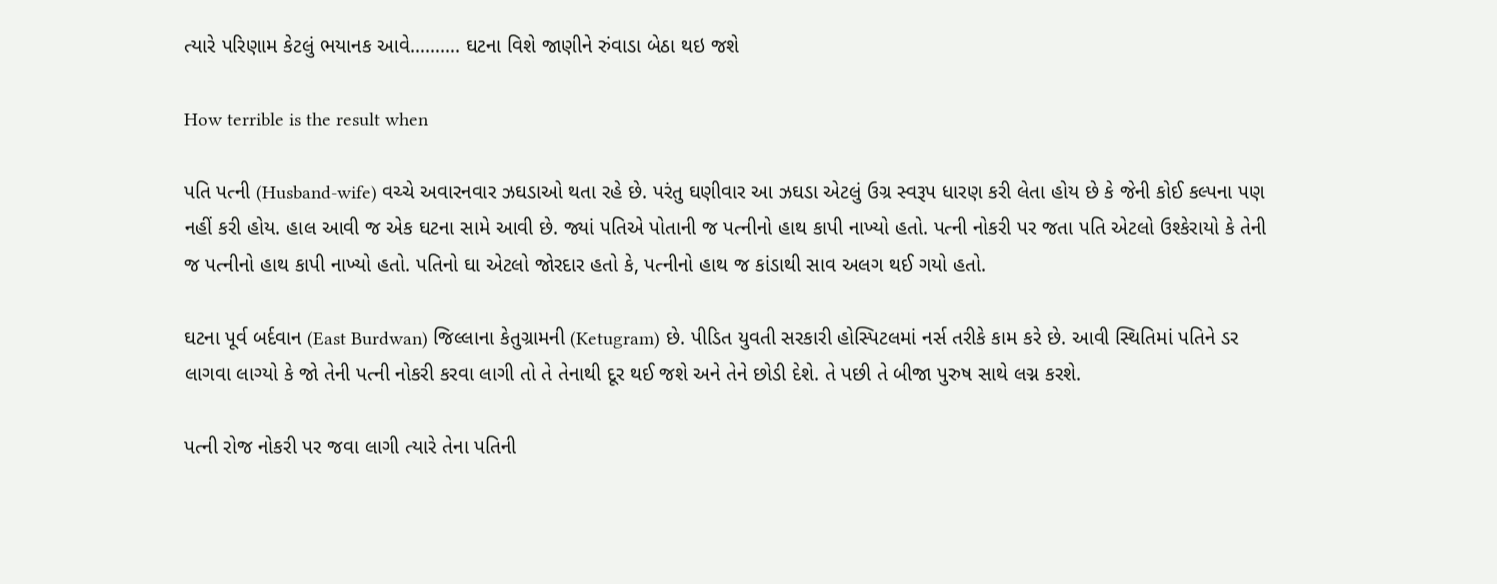ત્યારે પરિણામ કેટલું ભયાનક આવે………. ઘટના વિશે જાણીને રુંવાડા બેઠા થઇ જશે

How terrible is the result when

પતિ પત્ની (Husband-wife) વચ્ચે અવારનવાર ઝઘડાઓ થતા રહે છે. પરંતુ ઘણીવાર આ ઝઘડા એટલું ઉગ્ર સ્વરૂપ ધારણ કરી લેતા હોય છે કે જેની કોઈ કલ્પના પણ નહીં કરી હોય. હાલ આવી જ એક ઘટના સામે આવી છે. જ્યાં પતિએ પોતાની જ પત્નીનો હાથ કાપી નાખ્યો હતો. પત્ની નોકરી પર જતા પતિ એટલો ઉશ્કેરાયો કે તેની જ પત્નીનો હાથ કાપી નાખ્યો હતો. પતિનો ઘા એટલો જોરદાર હતો કે, પત્નીનો હાથ જ કાંડાથી સાવ અલગ થઈ ગયો હતો.

ઘટના પૂર્વ બર્દવાન (East Burdwan) જિલ્લાના કેતુગ્રામની (Ketugram) છે. પીડિત યુવતી સરકારી હોસ્પિટલમાં નર્સ તરીકે કામ કરે છે. આવી સ્થિતિમાં પતિને ડર લાગવા લાગ્યો કે જો તેની પત્ની નોકરી કરવા લાગી તો તે તેનાથી દૂર થઈ જશે અને તેને છોડી દેશે. તે પછી તે બીજા પુરુષ સાથે લગ્ન કરશે.

પત્ની રોજ નોકરી પર જવા લાગી ત્યારે તેના પતિની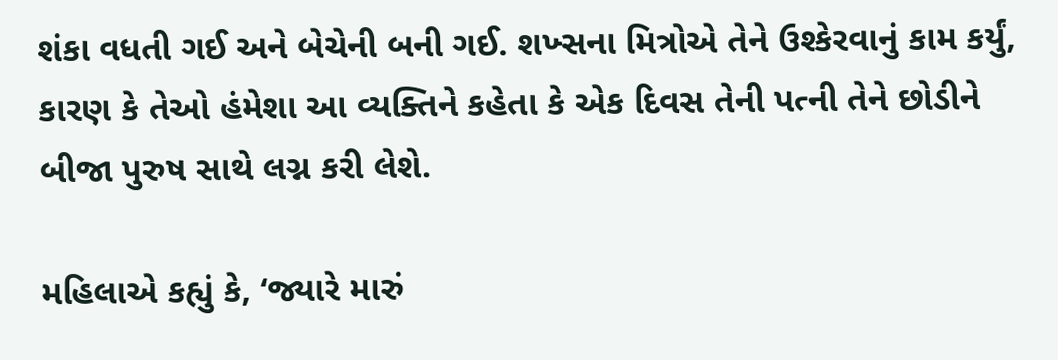શંકા વધતી ગઈ અને બેચેની બની ગઈ. શખ્સના મિત્રોએ તેને ઉશ્કેરવાનું કામ કર્યું, કારણ કે તેઓ હંમેશા આ વ્યક્તિને કહેતા કે એક દિવસ તેની પત્ની તેને છોડીને બીજા પુરુષ સાથે લગ્ન કરી લેશે.

મહિલાએ કહ્યું કે, ‘જ્યારે મારું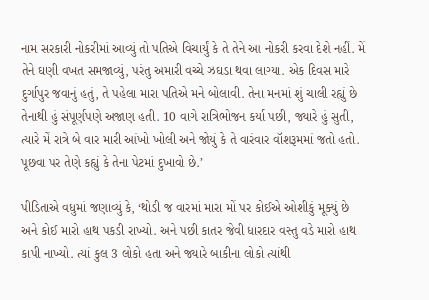નામ સરકારી નોકરીમાં આવ્યું તો પતિએ વિચાર્યું કે તે તેને આ નોકરી કરવા દેશે નહીં. મેં તેને ઘણી વખત સમજાવ્યું, પરંતુ અમારી વચ્ચે ઝઘડા થવા લાગ્યા. એક દિવસ મારે દુર્ગાપુર જવાનું હતું, તે પહેલા મારા પતિએ મને બોલાવી. તેના મનમાં શું ચાલી રહ્યું છે તેનાથી હું સંપૂર્ણપણે અજાણ હતી. 10 વાગે રાત્રિભોજન કર્યા પછી, જ્યારે હું સુતી, ત્યારે મેં રાત્રે બે વાર મારી આંખો ખોલી અને જોયું કે તે વારંવાર વૉશરૂમમાં જતો હતો. પૂછવા પર તેણે કહ્યું કે તેના પેટમાં દુખાવો છે.’

પીડિતાએ વધુમાં જણાવ્યું કે, ‘થોડી જ વારમાં મારા મોં પર કોઈએ ઓશીકું મૂક્યું છે અને કોઈ મારો હાથ પકડી રાખ્યો. અને પછી કાતર જેવી ધારદાર વસ્તુ વડે મારો હાથ કાપી નાખ્યો. ત્યાં કુલ 3 લોકો હતા અને જ્યારે બાકીના લોકો ત્યાંથી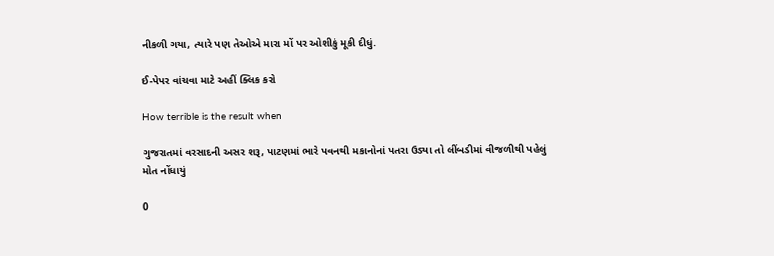નીકળી ગયા, ત્યારે પણ તેઓએ મારા મોં પર ઓશીકું મૂકી દીધું.

ઈ-પેપર વાંચવા માટે અહીં ક્લિક કરો

How terrible is the result when

ગુજરાતમાં વરસાદની અસર શરૂ, પાટણમાં ભારે પવનથી મકાનોનાં પતરા ઉડ્યા તો લીંબડીમાં વીજળીથી પહેલું  મોત નોંધાયું

0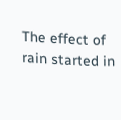The effect of rain started in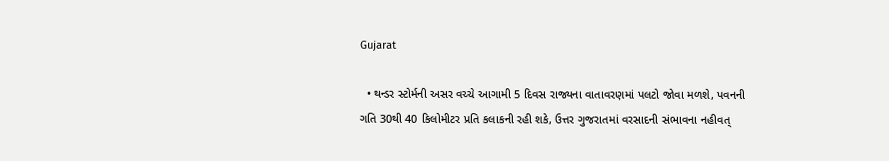Gujarat

  • થન્ડર સ્ટોર્મની અસર વચ્ચે આગામી 5 દિવસ રાજ્યના વાતાવરણમાં પલટો જોવા મળશે, પવનની ગતિ 30થી 40 કિલોમીટર પ્રતિ કલાકની રહી શકે, ઉત્તર ગુજરાતમાં વરસાદની સંભાવના નહીવત્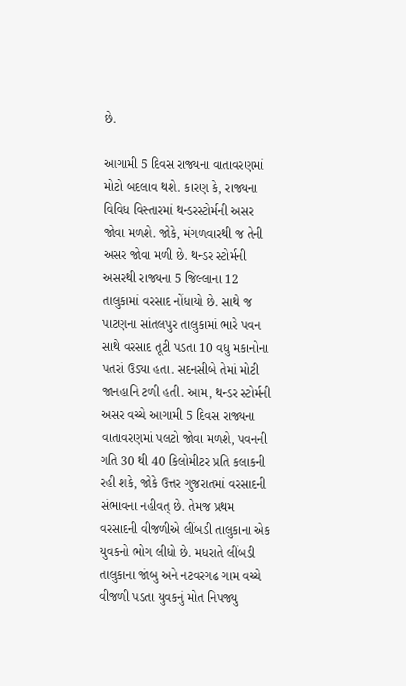છે.

આગામી 5 દિવસ રાજ્યના વાતાવરણમાં મોટો બદલાવ થશે. કારણ કે, રાજ્યના વિવિધ વિસ્તારમાં થન્ડરસ્ટોર્મની અસર જોવા મળશે. જોકે, મંગળવારથી જ તેની અસર જોવા મળી છે. થન્ડર સ્ટોર્મની અસરથી રાજ્યના 5 જિલ્લાના 12 તાલુકામાં વરસાદ નોંધાયો છે. સાથે જ પાટણના સાંતલપુર તાલુકામાં ભારે પવન સાથે વરસાદ તૂટી પડતા 10 વધુ મકાનોના પતરાં ઉડ્યા હતા. સદનસીબે તેમાં મોટી જાનહાનિ ટળી હતી. આમ, થન્ડર સ્ટોર્મની અસર વચ્ચે આગામી 5 દિવસ રાજ્યના વાતાવરણમાં પલટો જોવા મળશે, પવનની ગતિ 30 થી 40 કિલોમીટર પ્રતિ કલાકની રહી શકે, જોકે ઉત્તર ગુજરાતમાં વરસાદની સંભાવના નહીવત્ છે. તેમજ પ્રથમ વરસાદની વીજળીએ લીંબડી તાલુકાના એક યુવકનો ભોગ લીધો છે. મધરાતે લીંબડી તાલુકાના જાંબુ અને નટવરગઢ ગામ વચ્ચે વીજળી પડતા યુવકનું મોત નિપજ્યુ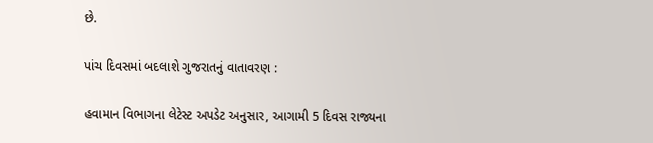છે.

પાંચ દિવસમાં બદલાશે ગુજરાતનું વાતાવરણ :

હવામાન વિભાગના લેટેસ્ટ અપડેટ અનુસાર, આગામી 5 દિવસ રાજ્યના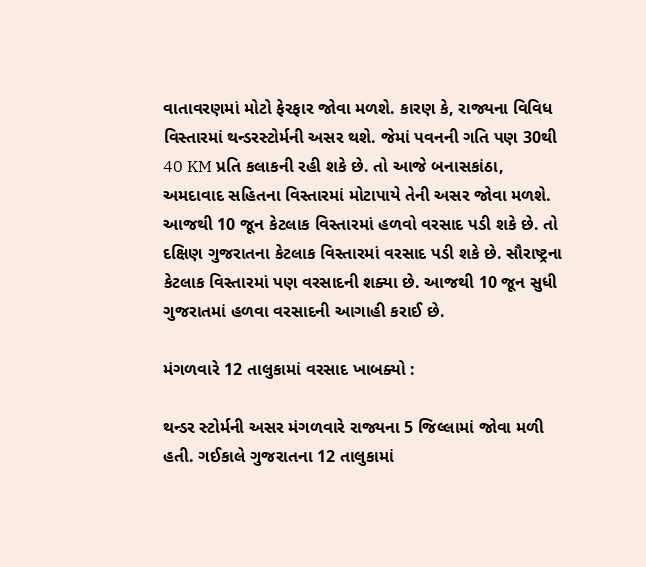વાતાવરણમાં મોટો ફેરફાર જોવા મળશે. કારણ કે, રાજ્યના વિવિધ વિસ્તારમાં થન્ડરસ્ટોર્મની અસર થશે. જેમાં પવનની ગતિ પણ 30થી 40 KM પ્રતિ કલાકની રહી શકે છે. તો આજે બનાસકાંઠા, અમદાવાદ સહિતના વિસ્તારમાં મોટાપાયે તેની અસર જોવા મળશે. આજથી 10 જૂન કેટલાક વિસ્તારમાં હળવો વરસાદ પડી શકે છે. તો દક્ષિણ ગુજરાતના કેટલાક વિસ્તારમાં વરસાદ પડી શકે છે. સૌરાષ્ટ્રના કેટલાક વિસ્તારમાં પણ વરસાદની શક્યા છે. આજથી 10 જૂન સુધી ગુજરાતમાં હળવા વરસાદની આગાહી કરાઈ છે.

મંગળવારે 12 તાલુકામાં વરસાદ ખાબક્યો :

થન્ડર સ્ટોર્મની અસર મંગળવારે રાજ્યના 5 જિલ્લામાં જોવા મળી હતી. ગઈકાલે ગુજરાતના 12 તાલુકામાં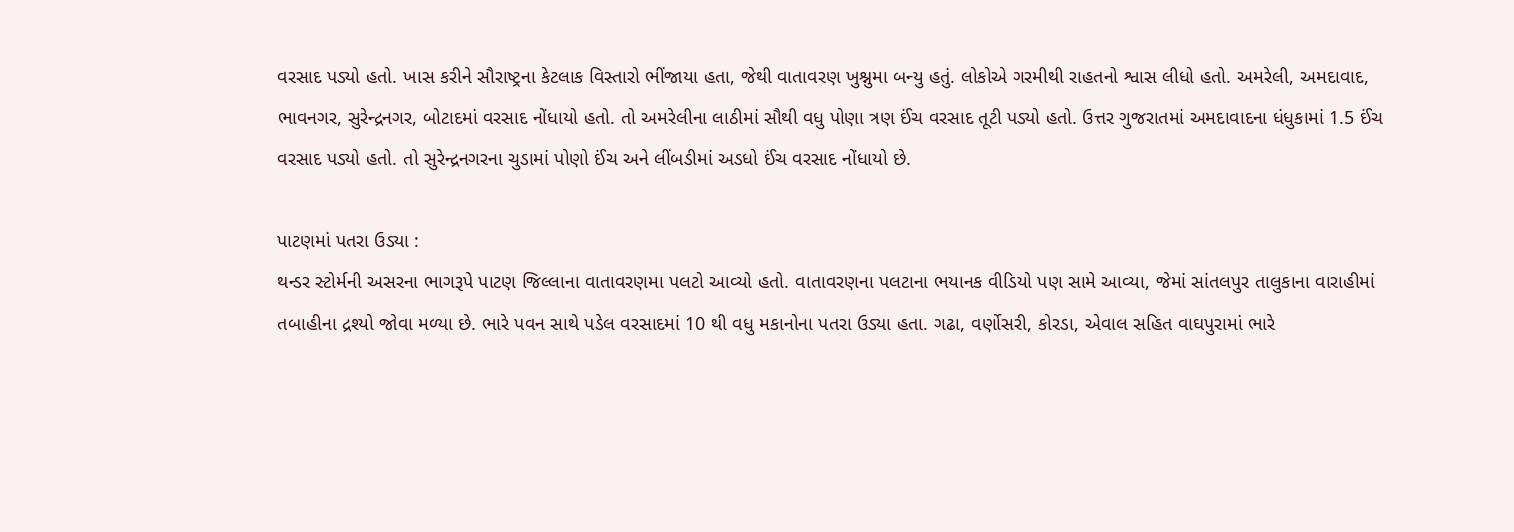વરસાદ પડ્યો હતો. ખાસ કરીને સૌરાષ્ટ્રના કેટલાક વિસ્તારો ભીંજાયા હતા, જેથી વાતાવરણ ખુશ્નુમા બન્યુ હતું. લોકોએ ગરમીથી રાહતનો શ્વાસ લીધો હતો. અમરેલી, અમદાવાદ, ભાવનગર, સુરેન્દ્રનગર, બોટાદમાં વરસાદ નોંધાયો હતો. તો અમરેલીના લાઠીમાં સૌથી વધુ પોણા ત્રણ ઈંચ વરસાદ તૂટી પડ્યો હતો. ઉત્તર ગુજરાતમાં અમદાવાદના ધંધુકામાં 1.5 ઈંચ વરસાદ પડ્યો હતો. તો સુરેન્દ્રનગરના ચુડામાં પોણો ઈંચ અને લીંબડીમાં અડધો ઈંચ વરસાદ નોંધાયો છે.

પાટણમાં પતરા ઉડ્યા :
થન્ડર સ્ટોર્મની અસરના ભાગરૂપે પાટણ જિલ્લાના વાતાવરણમા પલટો આવ્યો હતો. વાતાવરણના પલટાના ભયાનક વીડિયો પણ સામે આવ્યા, જેમાં સાંતલપુર તાલુકાના વારાહીમાં તબાહીના દ્રશ્યો જોવા મળ્યા છે. ભારે પવન સાથે પડેલ વરસાદમાં 10 થી વધુ મકાનોના પતરા ઉડ્યા હતા. ગઢા, વર્ણોસરી, કોરડા, એવાલ સહિત વાઘપુરામાં ભારે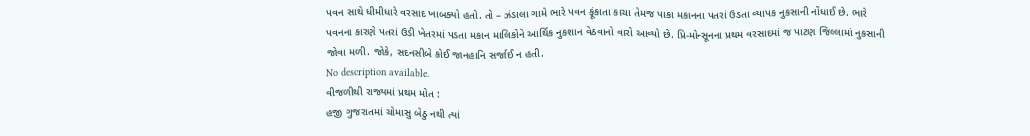પવન સાથે ધીમીધારે વરસાદ ખાબક્યો હતો. તો – ઝંડાલા ગામે ભારે પવન ફૂંકાતા કાચા તેમજ પાકા મકાનના પતરાં ઉડતા વ્યાપક નુકસાની નોંધાઈ છે. ભારે પવનના કારણે પતરાં ઉડી ખેતરમાં પડતા મકાન માલિકોને આર્થિક નુકશાન વેઠવાનો વારો આવ્યો છે. પ્રિ-મોન્સૂનના પ્રથમ વરસાદમાં જ પાટણ જિલ્લામાં નુકસાની જોવા મળી. જોકે, સદનસીબે કોઈ જાનહાનિ સર્જાઈ ન હતી.
No description available.
વીજળીથી રાજ્યમાં પ્રથમ મોત :
હજી ગુજરાતમાં ચોમાસુ બેઠુ નથી ત્યાં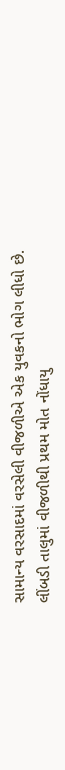સામાન્ય વરસાદમાં વરસેલી વીજળીએ એક યુવકનો ભોગ લીધો છે. લીંબડી તાલુમાં વીજળીથી પ્રથમ મોત નોંધાયુ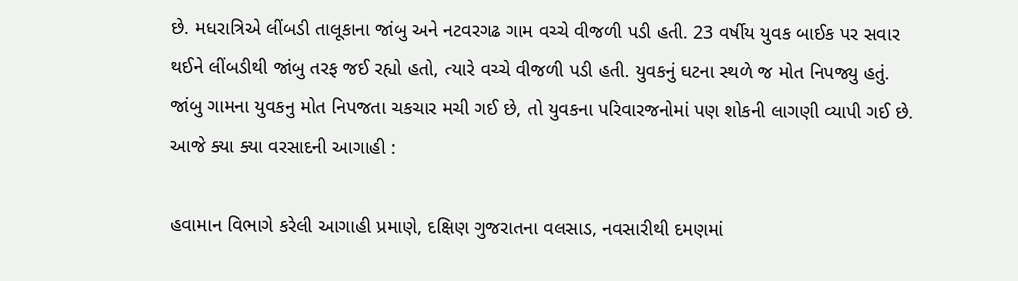છે. મધરાત્રિએ લીંબડી તાલૂકાના જાંબુ અને નટવરગઢ ગામ વચ્ચે વીજળી પડી હતી. 23 વર્ષીય યુવક બાઈક પર સવાર થઈને લીંબડીથી જાંબુ તરફ જઈ રહ્યો હતો, ત્યારે વચ્ચે વીજળી પડી હતી. યુવકનું ઘટના સ્થળે જ મોત નિપજ્યુ હતું. જાંબુ ગામના યુવકનુ મોત નિપજતા ચકચાર મચી ગઈ છે, તો યુવકના પરિવારજનોમાં પણ શોકની લાગણી વ્યાપી ગઈ છે.
આજે ક્યા ક્યા વરસાદની આગાહી :

હવામાન વિભાગે કરેલી આગાહી પ્રમાણે, દક્ષિણ ગુજરાતના વલસાડ, નવસારીથી દમણમાં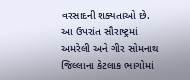વરસાદની શક્યતાઓ છે. આ ઉપરાંત સૌરાષ્ટ્રમાં અમરેલી અને ગીર સોમનાથ જિલ્લાના કેટલાક ભાગોમાં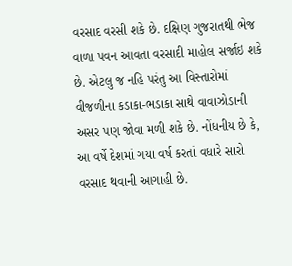વરસાદ વરસી શકે છે. દક્ષિણ ગુજરાતથી ભેજ વાળા પવન આવતા વરસાદી માહોલ સર્જાઇ શકે છે. એટલુ જ નહિ પરંતુ આ વિસ્તારોમાં વીજળીના કડાકા-ભડાકા સાથે વાવાઝોડાની અસર પણ જોવા મળી શકે છે. નોંધનીય છે કે, આ વર્ષે દેશમાં ગયા વર્ષ કરતાં વધારે સારો વરસાદ થવાની આગાહી છે.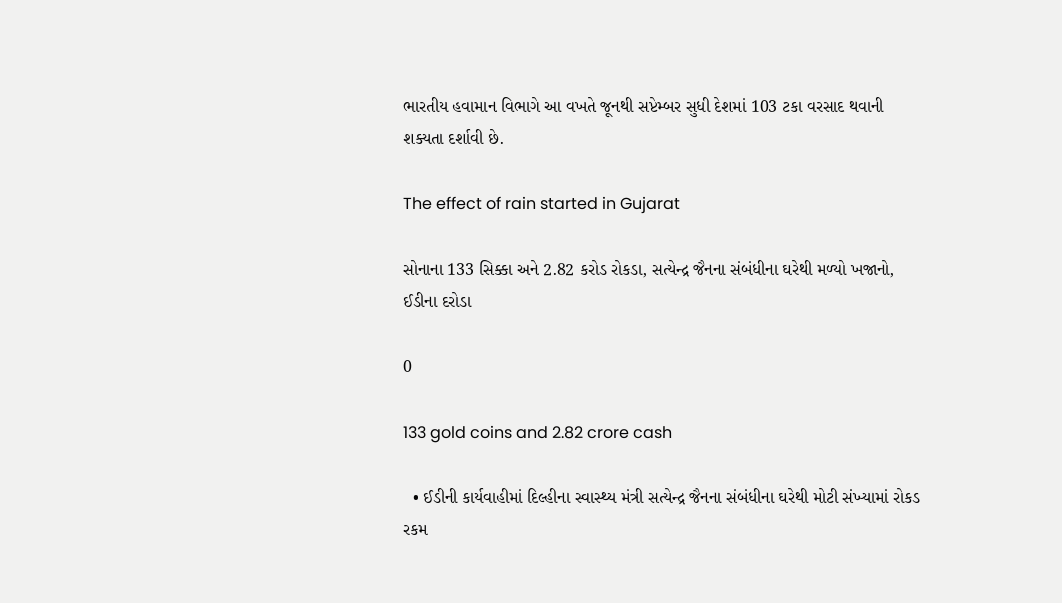ભારતીય હવામાન વિભાગે આ વખતે જૂનથી સપ્ટેમ્બર સુધી દેશમાં 103 ટકા વરસાદ થવાની શક્યતા દર્શાવી છે.

The effect of rain started in Gujarat

સોનાના 133 સિક્કા અને 2.82 કરોડ રોકડા, સત્યેન્દ્ર જૈનના સંબંધીના ઘરેથી મળ્યો ખજાનો, ઈડીના દરોડા

0

133 gold coins and 2.82 crore cash

  • ઈડીની કાર્યવાહીમાં દિલ્હીના સ્વાસ્થ્ય મંત્રી સત્યેન્દ્ર જૈનના સંબંધીના ઘરેથી મોટી સંખ્યામાં રોકડ રકમ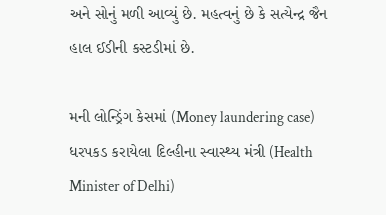અને સોનું મળી આવ્યું છે. મહત્વનું છે કે સત્યેન્દ્ર જૈન હાલ ઈડીની કસ્ટડીમાં છે.

મની લોન્ડ્રિંગ કેસમાં (Money laundering case) ધરપકડ કરાયેલા દિલ્હીના સ્વાસ્થ્ય મંત્રી (Health Minister of Delhi)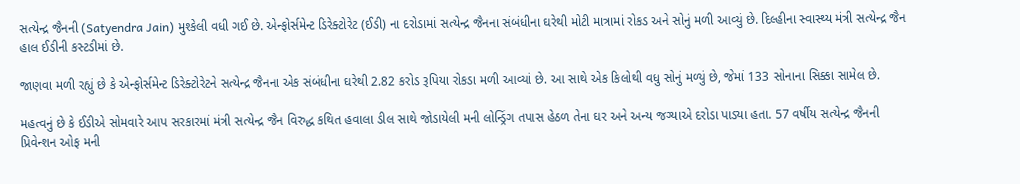સત્યેન્દ્ર જૈનની (Satyendra Jain) મુશ્કેલી વધી ગઈ છે. એન્ફોર્સમેન્ટ ડિરેક્ટોરેટ (ઈડી) ના દરોડામાં સત્યેન્દ્ર જૈનના સંબંધીના ઘરેથી મોટી માત્રામાં રોકડ અને સોનું મળી આવ્યું છે. દિલ્હીના સ્વાસ્થ્ય મંત્રી સત્યેન્દ્ર જૈન હાલ ઈડીની કસ્ટડીમાં છે.

જાણવા મળી રહ્યું છે કે એન્ફોર્સમેન્ટ ડિરેક્ટોરેટને સત્યેન્દ્ર જૈનના એક સંબંધીના ઘરેથી 2.82 કરોડ રૂપિયા રોકડા મળી આવ્યાં છે. આ સાથે એક કિલોથી વધુ સોનું મળ્યું છે, જેમાં 133 સોનાના સિક્કા સામેલ છે.

મહત્વનું છે કે ઈડીએ સોમવારે આપ સરકારમાં મંત્રી સત્યેન્દ્ર જૈન વિરુદ્ધ કથિત હવાલા ડીલ સાથે જોડાયેલી મની લોન્ડ્રિંગ તપાસ હેઠળ તેના ઘર અને અન્ય જગ્યાએ દરોડા પાડ્યા હતા. 57 વર્ષીય સત્યેન્દ્ર જૈનની પ્રિવેન્શન ઓફ મની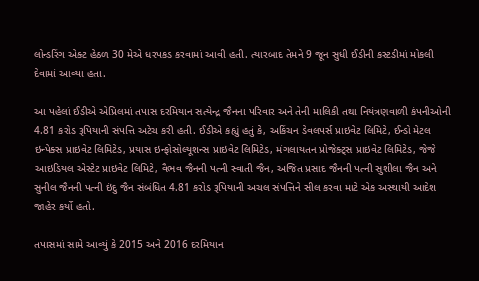લોન્ડરિંગ એક્ટ હેઠળ 30 મેએ ધરપકડ કરવામાં આવી હતી. ત્યારબાદ તેમને 9 જૂન સુધી ઈડીની કસ્ટડીમાં મોકલી દેવામાં આવ્યા હતા.

આ પહેલાં ઈડીએ એપ્રિલમાં તપાસ દરમિયાન સત્યેન્દ્ર જૈનના પરિવાર અને તેની માલિકી તથા નિયંત્રણવાળી કંપનીઓની 4.81 કરોડ રૂપિયાની સંપત્તિ અટેચ કરી હતી. ઈડીએ કહ્યું હતું કે, અકિંચન ડેવલપર્સ પ્રાઇવેટ લિમિટે, ઈન્ડો મેટલ ઇન્પેક્સ પ્રાઇવેટ લિમિટેડ, પ્રયાસ ઇન્ફોસોલ્યૂશન્સ પ્રાઇવેટ લિમિટેડ, મંગલાયતન પ્રોજેક્ટ્સ પ્રાઇવેટ લિમિટેડ, જેજે આઇડિયલ એસ્ટેટ પ્રાઇવેટ લિમિટે, વૈભવ જૈનની પત્ની સ્વાતી જૈન, અજિત પ્રસાદ જૈનની પત્ની સુશીલા જૈન અને સુનીલ જૈનની પત્ની ઇંદુ જૈન સંબંધિત 4.81 કરોડ રૂપિયાની અચલ સંપત્તિને સીલ કરવા માટે એક અસ્થાયી આદેશ જાહેર કર્યો હતો.

તપાસમાં સામે આવ્યું કે 2015 અને 2016 દરમિયાન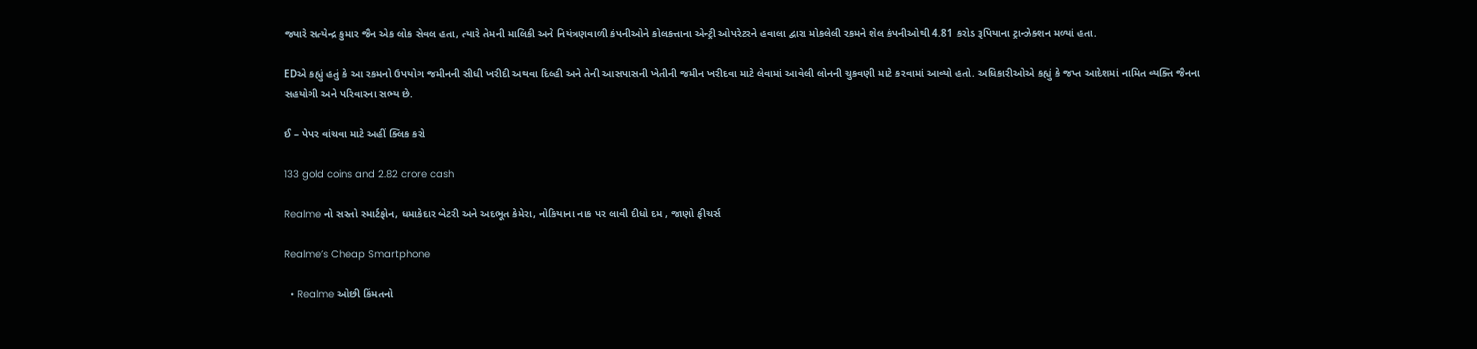જ્યારે સત્યેન્દ્ર કુમાર જૈન એક લોક સેવલ હતા, ત્યારે તેમની માલિકી અને નિયંત્રણવાળી કંપનીઓને કોલકત્તાના એન્ટ્રી ઓપરેટરને હવાલા દ્વારા મોકલેલી રકમને શેલ કંપનીઓથી 4.81 કરોડ રૂપિયાના ટ્રાન્ઝેક્શન મળ્યાં હતા.

EDએ કહ્યું હતું કે આ રકમનો ઉપયોગ જમીનની સીધી ખરીદી અથવા દિલ્હી અને તેની આસપાસની ખેતીની જમીન ખરીદવા માટે લેવામાં આવેલી લોનની ચુકવણી માટે કરવામાં આવ્યો હતો. અધિકારીઓએ કહ્યું કે જપ્ત આદેશમાં નામિત વ્યક્તિ જૈનના સહયોગી અને પરિવારના સભ્ય છે.

ઈ – પેપર વાંચવા માટે અહીં ક્લિક કરો

133 gold coins and 2.82 crore cash

Realme નો સસ્તો સ્માર્ટફોન, ધમાકેદાર બેટરી અને અદભૂત કેમેરા, નોકિયાના નાક પર લાવી દીધો દમ , જાણો ફીચર્સ

Realme’s Cheap Smartphone

  • Realme ઓછી કિંમતનો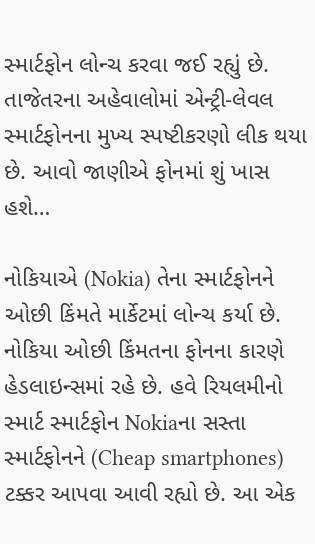સ્માર્ટફોન લોન્ચ કરવા જઈ રહ્યું છે. તાજેતરના અહેવાલોમાં એન્ટ્રી-લેવલ સ્માર્ટફોનના મુખ્ય સ્પષ્ટીકરણો લીક થયા છે. આવો જાણીએ ફોનમાં શું ખાસ હશે…

નોકિયાએ (Nokia) તેના સ્માર્ટફોનને ઓછી કિંમતે માર્કેટમાં લોન્ચ કર્યા છે. નોકિયા ઓછી કિંમતના ફોનના કારણે હેડલાઇન્સમાં રહે છે. હવે રિયલમીનો સ્માર્ટ સ્માર્ટફોન Nokiaના સસ્તા સ્માર્ટફોનને (Cheap smartphones) ટક્કર આપવા આવી રહ્યો છે. આ એક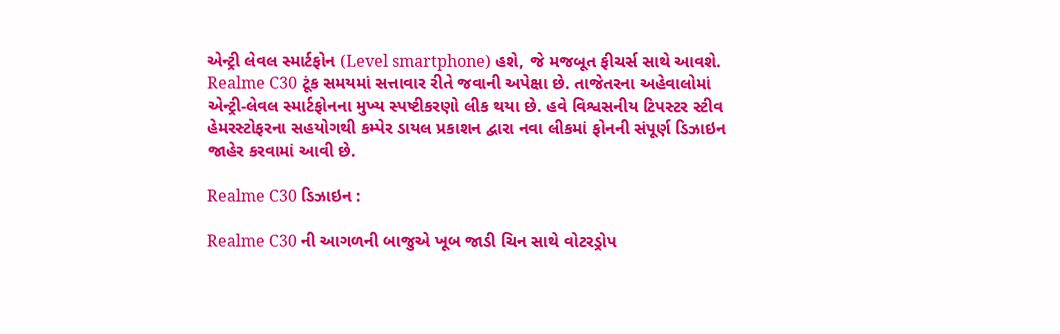એન્ટ્રી લેવલ સ્માર્ટફોન (Level smartphone) હશે, જે મજબૂત ફીચર્સ સાથે આવશે. Realme C30 ટૂંક સમયમાં સત્તાવાર રીતે જવાની અપેક્ષા છે. તાજેતરના અહેવાલોમાં એન્ટ્રી-લેવલ સ્માર્ટફોનના મુખ્ય સ્પષ્ટીકરણો લીક થયા છે. હવે વિશ્વસનીય ટિપસ્ટર સ્ટીવ હેમરસ્ટોફરના સહયોગથી કમ્પેર ડાયલ પ્રકાશન દ્વારા નવા લીકમાં ફોનની સંપૂર્ણ ડિઝાઇન જાહેર કરવામાં આવી છે.

Realme C30 ડિઝાઇન :

Realme C30 ની આગળની બાજુએ ખૂબ જાડી ચિન સાથે વોટરડ્રોપ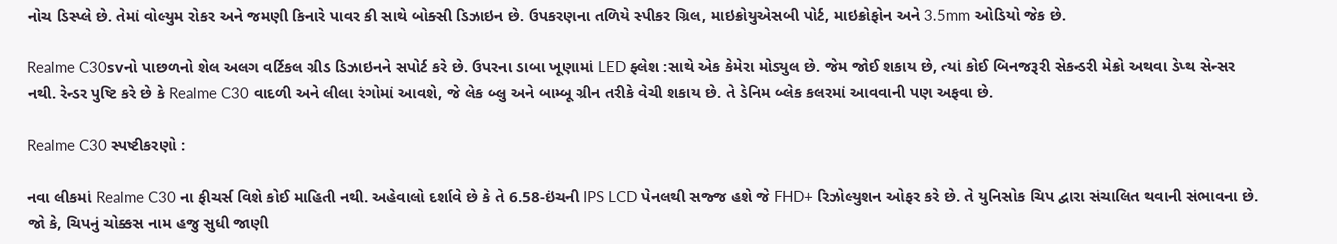નોચ ડિસ્પ્લે છે. તેમાં વોલ્યુમ રોકર અને જમણી કિનારે પાવર કી સાથે બોક્સી ડિઝાઇન છે. ઉપકરણના તળિયે સ્પીકર ગ્રિલ, માઇક્રોયુએસબી પોર્ટ, માઇક્રોફોન અને 3.5mm ઓડિયો જેક છે.

Realme C30svનો પાછળનો શેલ અલગ વર્ટિકલ ગ્રીડ ડિઝાઇનને સપોર્ટ કરે છે. ઉપરના ડાબા ખૂણામાં LED ફ્લેશ :સાથે એક કેમેરા મોડ્યુલ છે. જેમ જોઈ શકાય છે, ત્યાં કોઈ બિનજરૂરી સેકન્ડરી મેક્રો અથવા ડેપ્થ સેન્સર નથી. રેન્ડર પુષ્ટિ કરે છે કે Realme C30 વાદળી અને લીલા રંગોમાં આવશે, જે લેક બ્લુ અને બામ્બૂ ગ્રીન તરીકે વેચી શકાય છે. તે ડેનિમ બ્લેક કલરમાં આવવાની પણ અફવા છે.

Realme C30 સ્પષ્ટીકરણો :

નવા લીકમાં Realme C30 ના ફીચર્સ વિશે કોઈ માહિતી નથી. અહેવાલો દર્શાવે છે કે તે 6.58-ઇંચની IPS LCD પેનલથી સજ્જ હશે જે FHD+ રિઝોલ્યુશન ઓફર કરે છે. તે યુનિસોક ચિપ દ્વારા સંચાલિત થવાની સંભાવના છે. જો કે, ચિપનું ચોક્કસ નામ હજુ સુધી જાણી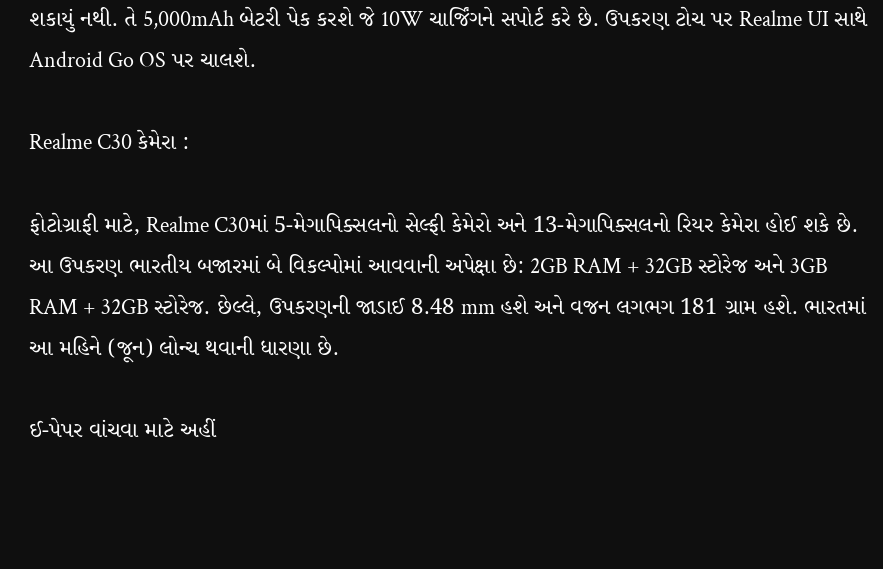શકાયું નથી. તે 5,000mAh બેટરી પેક કરશે જે 10W ચાર્જિંગને સપોર્ટ કરે છે. ઉપકરણ ટોચ પર Realme UI સાથે Android Go OS પર ચાલશે.

Realme C30 કેમેરા :

ફોટોગ્રાફી માટે, Realme C30માં 5-મેગાપિક્સલનો સેલ્ફી કેમેરો અને 13-મેગાપિક્સલનો રિયર કેમેરા હોઈ શકે છે. આ ઉપકરણ ભારતીય બજારમાં બે વિકલ્પોમાં આવવાની અપેક્ષા છે: 2GB RAM + 32GB સ્ટોરેજ અને 3GB RAM + 32GB સ્ટોરેજ. છેલ્લે, ઉપકરણની જાડાઈ 8.48 mm હશે અને વજન લગભગ 181 ગ્રામ હશે. ભારતમાં આ મહિને (જૂન) લોન્ચ થવાની ધારણા છે.

ઈ-પેપર વાંચવા માટે અહીં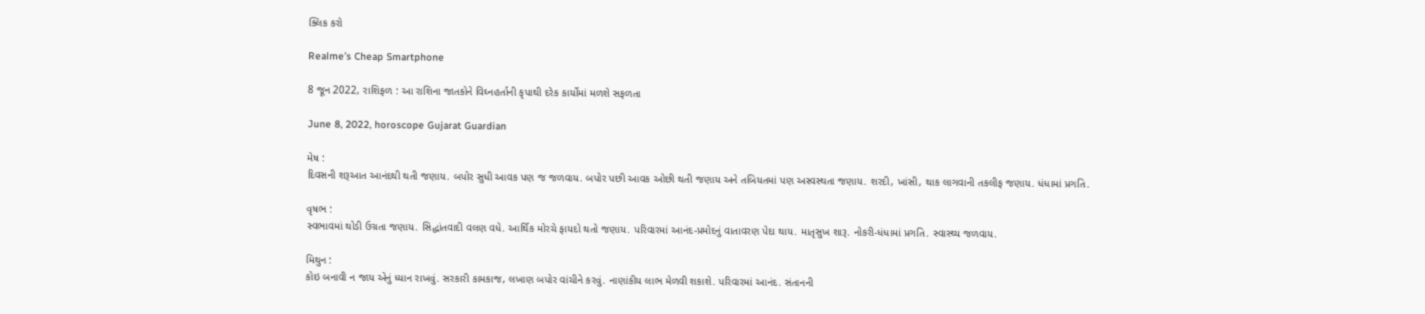ક્લિક કરો

Realme’s Cheap Smartphone

8 જૂન 2022, રાશિફળ : આ રાશિના જાતકોને વિઘ્નહર્તાની કૃપાથી દરેક કાર્યોમાં મળશે સફળતા

June 8, 2022, horoscope Gujarat Guardian

મેષ :
દિવસની શરૂઆત આનંદથી થતી જણાય. બપોર સુધી આવક પણ જ જળવાય. બપોર પછી આવક ઓછી થતી જણાય અને તબિયતમાં પણ અસ્વસ્થતા જણાય. શરદી, ખાંસી, થાક લાગવાની તકલીફ જણાય. ધંધામાં પ્રગતિ.

વૃષભ :
સ્વભાવમાં થોડી ઉગ્રતા જણાય. સિદ્ધાંતવાદી વલણ વધે. આર્થિક મોરચે ફાયદો થતો જણાય. પરિવારમાં આનંદ-પ્રમોદનું વાતાવરણ પેદા થાય. માતૃસુખ શારૂ. નોકરી-ધંધામાં પ્રગતિ. સ્વાસ્થ્ય જળવાય.

મિથુન :
કોઇ બનાવી ન જાય એનું ધ્યાન રાખવું. સરકારી કામકાજ, લખાણ બપોર વાંચીને કરવું. નાણાંકીય લાભ મેળવી શકાશે. પરિવારમાં આનંદ. સંતાનની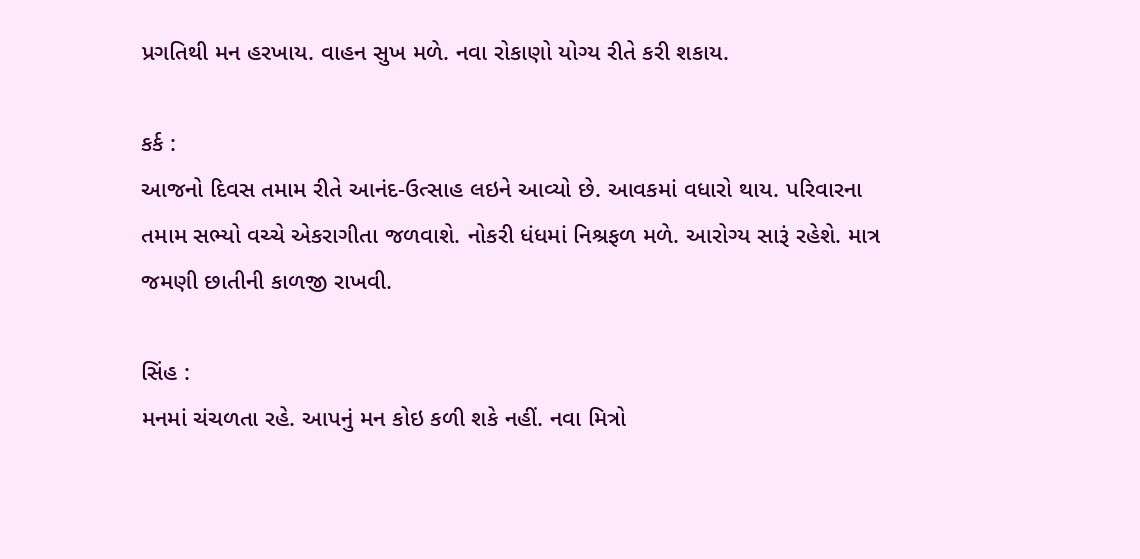પ્રગતિથી મન હરખાય. વાહન સુખ મળે. નવા રોકાણો યોગ્ય રીતે કરી શકાય.

કર્ક :
આજનો દિવસ તમામ રીતે આનંદ-ઉત્સાહ લઇને આવ્યો છે. આવકમાં વધારો થાય. પરિવારના તમામ સભ્યો વચ્ચે એકરાગીતા જળવાશે. નોકરી ધંધમાં નિશ્રફળ મળે. આરોગ્ય સારૂં રહેશે. માત્ર જમણી છાતીની કાળજી રાખવી.

સિંહ :
મનમાં ચંચળતા રહે. આપનું મન કોઇ કળી શકે નહીં. નવા મિત્રો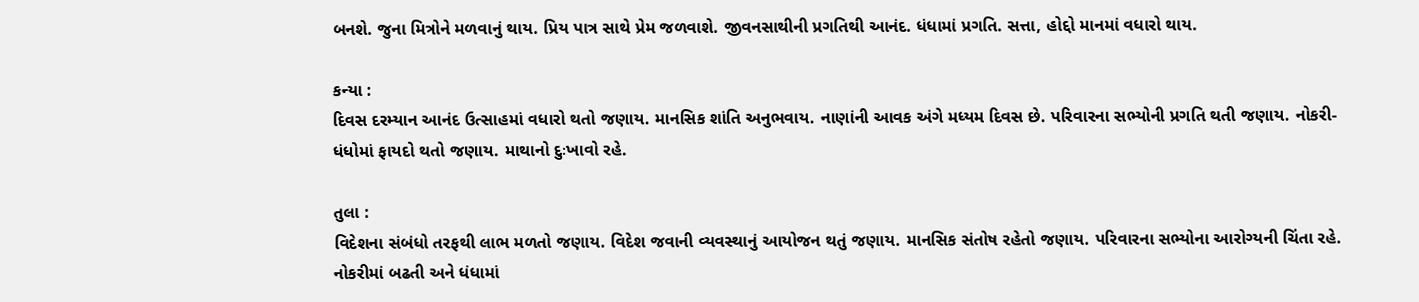બનશે. જુના મિત્રોને મળવાનું થાય. પ્રિય પાત્ર સાથે પ્રેમ જળવાશે. જીવનસાથીની પ્રગતિથી આનંદ. ધંધામાં પ્રગતિ. સત્તા, હોદ્દો માનમાં વધારો થાય.

કન્યા :
દિવસ દરમ્યાન આનંદ ઉત્સાહમાં વધારો થતો જણાય. માનસિક શાંતિ અનુભવાય. નાણાંની આવક અંગે મધ્યમ દિવસ છે. પરિવારના સભ્યોની પ્રગતિ થતી જણાય. નોકરી-ધંધોમાં ફાયદો થતો જણાય. માથાનો દુઃખાવો રહે.

તુલા :
વિદેશના સંબંધો તરફથી લાભ મળતો જણાય. વિદેશ જવાની વ્યવસ્થાનું આયોજન થતું જણાય. માનસિક સંતોષ રહેતો જણાય. પરિવારના સભ્યોના આરોગ્યની ચિંતા રહે. નોકરીમાં બઢતી અને ધંધામાં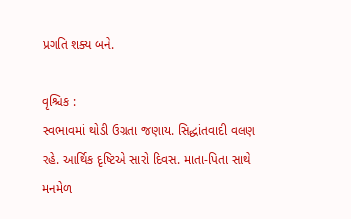પ્રગતિ શક્ય બને.

વૃશ્ચિક :
સ્વભાવમાં થોડી ઉગ્રતા જણાય. સિદ્ધાંતવાદી વલણ રહે. આર્થિક દૃષ્ટિએ સારો દિવસ. માતા-પિતા સાથે મનમેળ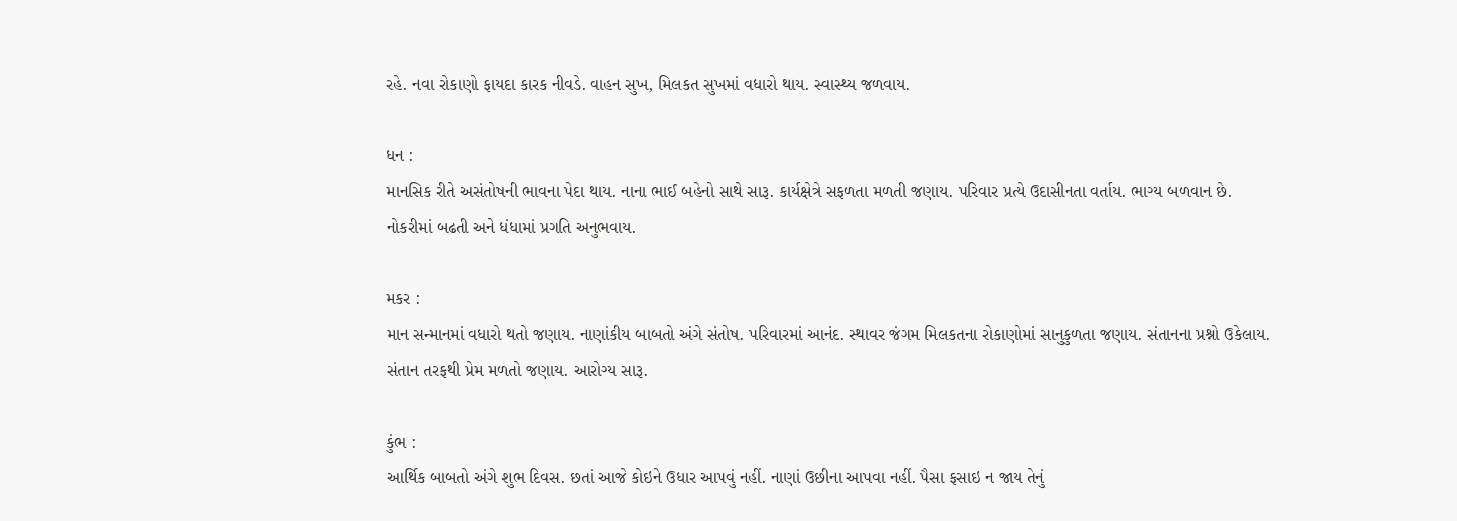રહે. નવા રોકાણો ફાયદા કારક નીવડે. વાહન સુખ, મિલકત સુખમાં વધારો થાય. સ્વાસ્થ્ય જળવાય.

ધન :
માનસિક રીતે અસંતોષની ભાવના પેદા થાય. નાના ભાઈ બહેનો સાથે સારૂ. કાર્યક્ષેત્રે સફળતા મળતી જણાય. પરિવાર પ્રત્યે ઉદાસીનતા વર્તાય. ભાગ્ય બળવાન છે. નોકરીમાં બઢતી અને ધંધામાં પ્રગતિ અનુભવાય.

મકર :
માન સન્માનમાં વધારો થતો જણાય. નાણાંકીય બાબતો અંગે સંતોષ. પરિવારમાં આનંદ. સ્થાવર જંગમ મિલકતના રોકાણોમાં સાનુકુળતા જણાય. સંતાનના પ્રશ્નો ઉકેલાય. સંતાન તરફથી પ્રેમ મળતો જણાય. આરોગ્ય સારૂ.

કુંભ :
આર્થિક બાબતો અંગે શુભ દિવસ. છતાં આજે કોઇને ઉધાર આપવું નહીં. નાણાં ઉછીના આપવા નહીં. પૈસા ફસાઇ ન જાય તેનું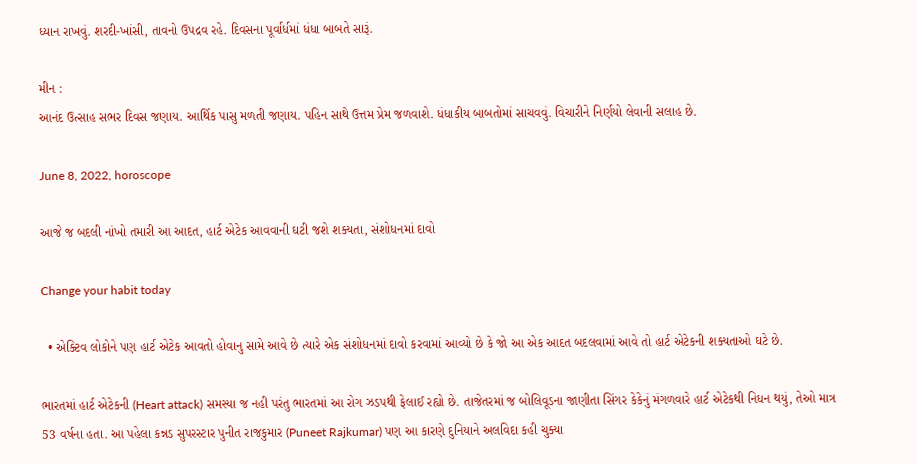ધ્યાન રાખવું. શરદી-ખાંસી, તાવનો ઉપદ્રવ રહે. દિવસના પૂર્વાર્ધમાં ધંધા બાબતે સારૂં.

મીન :
આનંદ ઉત્સાહ સભર દિવસ જણાય. આર્થિક પાસુ મળતી જણાય. પહિન સાથે ઉત્તમ પ્રેમ જળવાશે. ધંધાકીય બાબતોમાં સાચવવું. વિચારીને નિર્ણયો લેવાની સલાહ છે.

June 8, 2022, horoscope

આજે જ બદલી નાંખો તમારી આ આદત, હાર્ટ એટેક આવવાની ઘટી જશે શક્યતા, સંશોધનમાં દાવો

Change your habit today

  • એક્ટિવ લોકોને પણ હાર્ટ એટેક આવતો હોવાનુ સામે આવે છે ત્યારે એક સંશોધનમાં દાવો કરવામાં આવ્યો છે કે જો આ એક આદત બદલવામાં આવે તો હાર્ટ એટેકની શક્યતાઓ ઘટે છે.

ભારતમાં હાર્ટ એટેકની (Heart attack) સમસ્યા જ નહી પરંતુ ભારતમાં આ રોગ ઝડપથી ફેલાઈ રહ્યો છે. તાજેતરમાં જ બોલિવૂડના જાણીતા સિંગર કેકેનું મંગળવારે હાર્ટ એટેકથી નિધન થયું, તેઓ માત્ર 53 વર્ષના હતા. આ પહેલા કન્નડ સુપરસ્ટાર પુનીત રાજકુમાર (Puneet Rajkumar) પણ આ કારણે દુનિયાને અલવિદા કહી ચુક્યા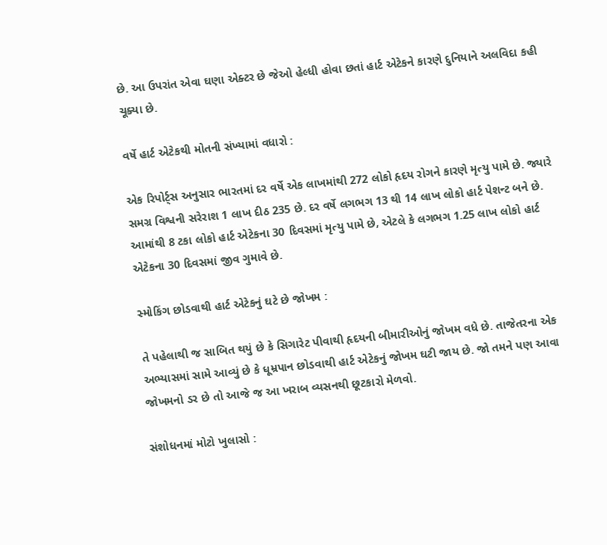છે. આ ઉપરાંત એવા ઘણા એક્ટર છે જેઓ હેલ્ધી હોવા છતાં હાર્ટ એટેકને કારણે દુનિયાને અલવિદા કહી ચૂક્યા છે.

વર્ષે હાર્ટ એટેકથી મોતની સંખ્યામાં વધારો :

એક રિપોર્ટ્સ અનુસાર ભારતમાં દર વર્ષે એક લાખમાંથી 272 લોકો હૃદય રોગને કારણે મૃત્યુ પામે છે. જ્યારે સમગ્ર વિશ્વની સરેરાશ 1 લાખ દીઠ 235 છે. દર વર્ષે લગભગ 13 થી 14 લાખ લોકો હાર્ટ પેશન્ટ બને છે. આમાંથી 8 ટકા લોકો હાર્ટ એટેકના 30 દિવસમાં મૃત્યુ પામે છે, એટલે કે લગભગ 1.25 લાખ લોકો હાર્ટ એટેકના 30 દિવસમાં જીવ ગુમાવે છે.

સ્મોકિંગ છોડવાથી હાર્ટ એટેકનું ઘટે છે જોખમ :

તે પહેલાથી જ સાબિત થયું છે કે સિગારેટ પીવાથી હૃદયની બીમારીઓનું જોખમ વધે છે. તાજેતરના એક અભ્યાસમાં સામે આવ્યું છે કે ધૂમ્રપાન છોડવાથી હાર્ટ એટેકનું જોખમ ઘટી જાય છે. જો તમને પણ આવા જોખમનો ડર છે તો આજે જ આ ખરાબ વ્યસનથી છૂટકારો મેળવો.

સંશોધનમાં મોટો ખુલાસો :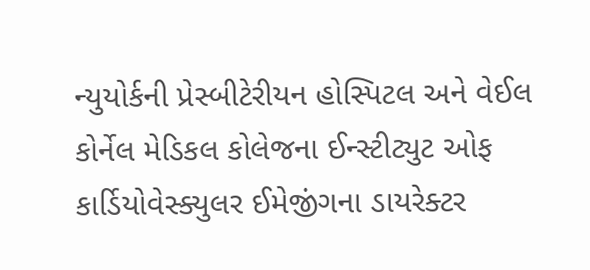ન્યુયોર્કની પ્રેસ્બીટેરીયન હોસ્પિટલ અને વેઈલ કોર્નેલ મેડિકલ કોલેજના ઈન્સ્ટીટ્યુટ ઓફ કાર્ડિયોવેસ્ક્યુલર ઈમેજીંગના ડાયરેક્ટર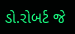ડો.રોબર્ટ જે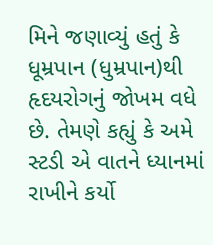મિને જણાવ્યું હતું કે ધૂમ્રપાન (ધુમ્રપાન)થી હૃદયરોગનું જોખમ વધે છે. તેમણે કહ્યું કે અમે સ્ટડી એ વાતને ધ્યાનમાં રાખીને કર્યો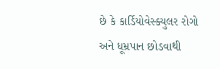છે કે કાર્ડિયોવેસ્ક્યુલર રોગો અને ધૂમ્રપાન છોડવાથી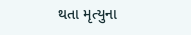થતા મૃત્યુના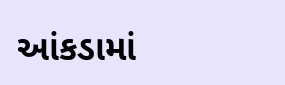આંકડામાં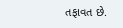તફાવત છે.